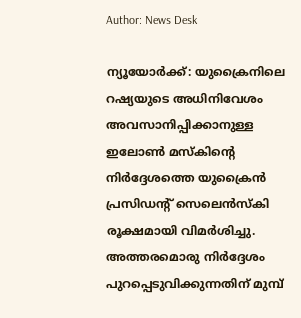Author: News Desk

ന്യൂയോര്‍ക്ക്: യുക്രൈനിലെ റഷ്യയുടെ അധിനിവേശം അവസാനിപ്പിക്കാനുള്ള ഇലോൺ മസ്കിന്‍റെ നിർദ്ദേശത്തെ യുക്രൈൻ പ്രസിഡന്‍റ് സെലെൻസ്കി രൂക്ഷമായി വിമർശിച്ചു. അത്തരമൊരു നിർദ്ദേശം പുറപ്പെടുവിക്കുന്നതിന് മുമ്പ്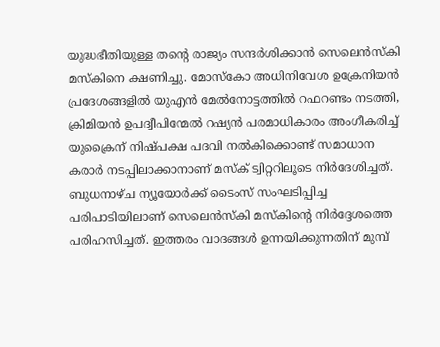യുദ്ധഭീതിയുള്ള തന്‍റെ രാജ്യം സന്ദർശിക്കാൻ സെലെൻസ്കി മസ്കിനെ ക്ഷണിച്ചു. മോസ്കോ അധിനിവേശ ഉക്രേനിയൻ പ്രദേശങ്ങളിൽ യുഎൻ മേൽനോട്ടത്തിൽ റഫറണ്ടം നടത്തി, ക്രിമിയൻ ഉപദ്വീപിന്മേൽ റഷ്യൻ പരമാധികാരം അംഗീകരിച്ച് യുക്രൈന് നിഷ്പക്ഷ പദവി നൽകിക്കൊണ്ട് സമാധാന കരാർ നടപ്പിലാക്കാനാണ് മസ്ക് ട്വിറ്ററിലൂടെ നിര്‍ദേശിച്ചത്. ബുധനാഴ്ച ന്യൂയോർക്ക് ടൈംസ് സംഘടിപ്പിച്ച പരിപാടിയിലാണ് സെലെൻസ്കി മസ്കിന്‍റെ നിർദ്ദേശത്തെ പരിഹസിച്ചത്. ഇത്തരം വാദങ്ങൾ ഉന്നയിക്കുന്നതിന് മുമ്പ്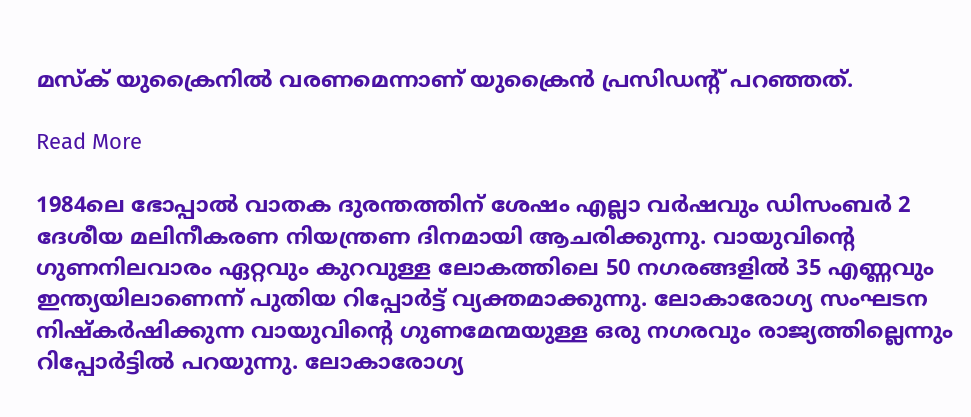മസ്ക് യുക്രൈനിൽ വരണമെന്നാണ് യുക്രൈൻ പ്രസിഡന്‍റ് പറഞ്ഞത്.

Read More

1984ലെ ഭോപ്പാൽ വാതക ദുരന്തത്തിന് ശേഷം എല്ലാ വർഷവും ഡിസംബർ 2 ദേശീയ മലിനീകരണ നിയന്ത്രണ ദിനമായി ആചരിക്കുന്നു. വായുവിന്‍റെ ഗുണനിലവാരം ഏറ്റവും കുറവുള്ള ലോകത്തിലെ 50 നഗരങ്ങളിൽ 35 എണ്ണവും ഇന്ത്യയിലാണെന്ന് പുതിയ റിപ്പോർട്ട് വ്യക്തമാക്കുന്നു. ലോകാരോഗ്യ സംഘടന നിഷ്‌കര്‍ഷിക്കുന്ന വായുവിന്‍റെ ഗുണമേന്മയുള്ള ഒരു നഗരവും രാജ്യത്തില്ലെന്നും റിപ്പോർട്ടിൽ പറയുന്നു. ലോകാരോഗ്യ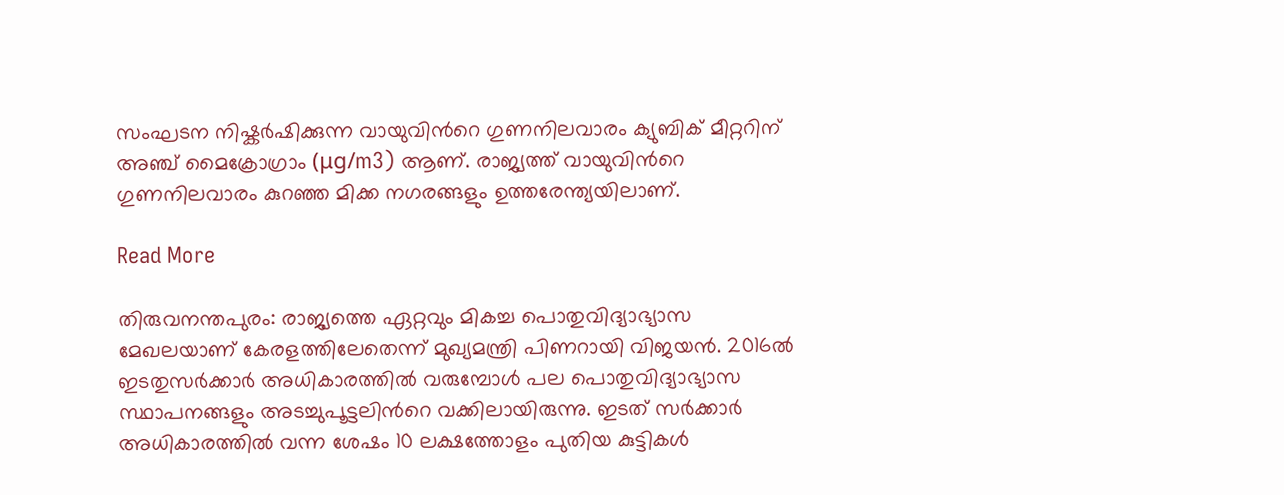സംഘടന നിഷ്കർഷിക്കുന്ന വായുവിന്‍റെ ഗുണനിലവാരം ക്യുബിക് മീറ്ററിന് അഞ്ച് മൈക്രോഗ്രാം (μg/m3) ആണ്. രാജ്യത്ത് വായുവിന്‍റെ ഗുണനിലവാരം കുറഞ്ഞ മിക്ക നഗരങ്ങളും ഉത്തരേന്ത്യയിലാണ്.

Read More

തിരുവനന്തപുരം: രാജ്യത്തെ ഏറ്റവും മികച്ച പൊതുവിദ്യാഭ്യാസ മേഖലയാണ് കേരളത്തിലേതെന്ന് മുഖ്യമന്ത്രി പിണറായി വിജയൻ. 2016ൽ ഇടതുസർക്കാർ അധികാരത്തിൽ വരുമ്പോൾ പല പൊതുവിദ്യാഭ്യാസ സ്ഥാപനങ്ങളും അടച്ചുപൂട്ടലിന്‍റെ വക്കിലായിരുന്നു. ഇടത് സർക്കാർ അധികാരത്തിൽ വന്ന ശേഷം 10 ലക്ഷത്തോളം പുതിയ കുട്ടികൾ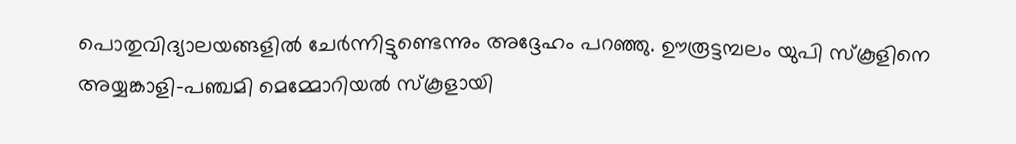പൊതുവിദ്യാലയങ്ങളിൽ ചേർന്നിട്ടുണ്ടെന്നും അദ്ദേഹം പറഞ്ഞു. ഊരൂട്ടമ്പലം യുപി സ്കൂളിനെ അയ്യങ്കാളി-പഞ്ചമി മെമ്മോറിയൽ സ്കൂളായി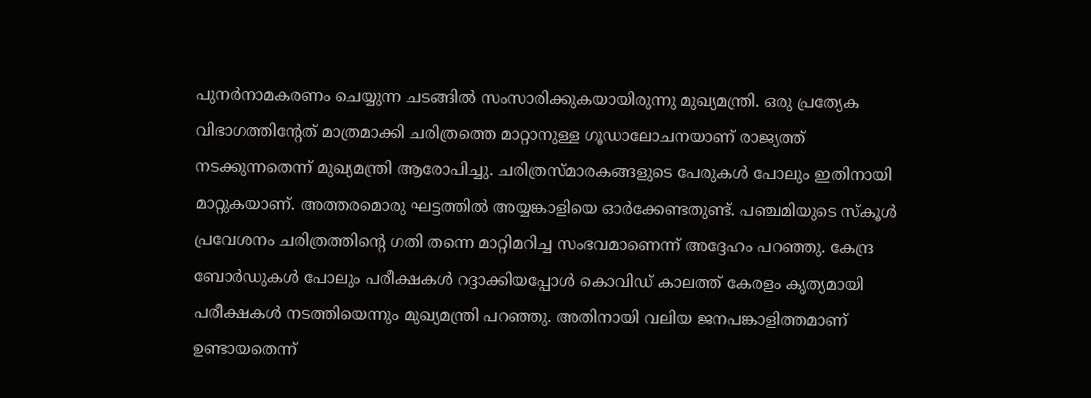പുനർനാമകരണം ചെയ്യുന്ന ചടങ്ങിൽ സംസാരിക്കുകയായിരുന്നു മുഖ്യമന്ത്രി. ഒരു പ്രത്യേക വിഭാഗത്തിന്റേത് മാത്രമാക്കി ചരിത്രത്തെ മാറ്റാനുള്ള ഗൂഡാലോചനയാണ് രാജ്യത്ത് നടക്കുന്നതെന്ന് മുഖ്യമന്ത്രി ആരോപിച്ചു. ചരിത്രസ്മാരകങ്ങളുടെ പേരുകൾ പോലും ഇതിനായി മാറ്റുകയാണ്. അത്തരമൊരു ഘട്ടത്തിൽ അയ്യങ്കാളിയെ ഓർക്കേണ്ടതുണ്ട്. പഞ്ചമിയുടെ സ്കൂൾ പ്രവേശനം ചരിത്രത്തിന്‍റെ ഗതി തന്നെ മാറ്റിമറിച്ച സംഭവമാണെന്ന് അദ്ദേഹം പറഞ്ഞു. കേന്ദ്ര ബോർഡുകൾ പോലും പരീക്ഷകൾ റദ്ദാക്കിയപ്പോൾ കൊവിഡ് കാലത്ത് കേരളം കൃത്യമായി പരീക്ഷകൾ നടത്തിയെന്നും മുഖ്യമന്ത്രി പറഞ്ഞു. അതിനായി വലിയ ജനപങ്കാളിത്തമാണ് ഉണ്ടായതെന്ന്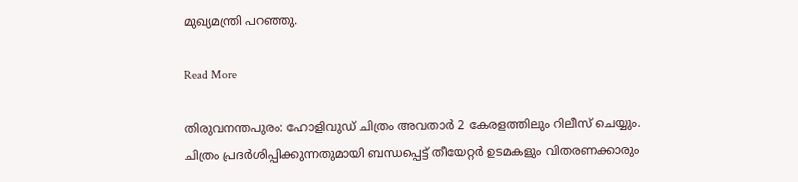മുഖ്യമന്ത്രി പറഞ്ഞു.

Read More

തിരുവനന്തപുരം: ഹോളിവുഡ് ചിത്രം അവതാര്‍ 2 കേരളത്തിലും റിലീസ് ചെയ്യും. ചിത്രം പ്രദര്‍ശിപ്പിക്കുന്നതുമായി ബന്ധപ്പെട്ട് തീയേറ്റര്‍ ഉടമകളും വിതരണക്കാരും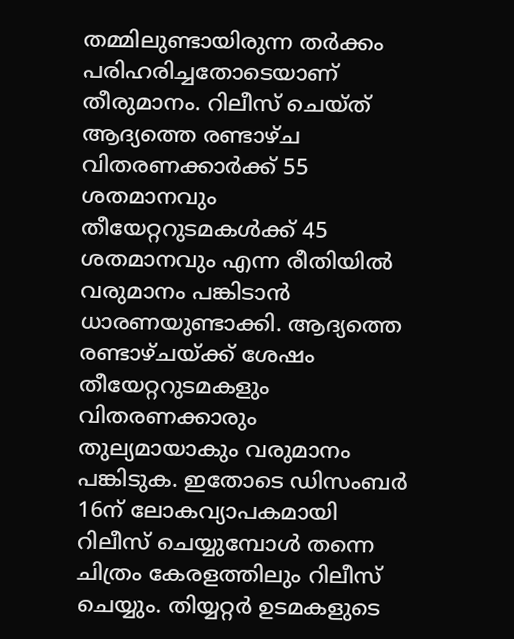തമ്മിലുണ്ടായിരുന്ന തര്‍ക്കം പരിഹരിച്ചതോടെയാണ് തീരുമാനം. റിലീസ് ചെയ്ത് ആദ്യത്തെ രണ്ടാഴ്ച വിതരണക്കാര്‍ക്ക് 55 ശതമാനവും തീയേറ്ററുടമകള്‍ക്ക് 45 ശതമാനവും എന്ന രീതിയില്‍ വരുമാനം പങ്കിടാന്‍ ധാരണയുണ്ടാക്കി. ആദ്യത്തെ രണ്ടാഴ്ചയ്ക്ക് ശേഷം തീയേറ്ററുടമകളും വിതരണക്കാരും തുല്യമായാകും വരുമാനം പങ്കിടുക. ഇതോടെ ഡിസംബര്‍ 16ന് ലോകവ്യാപകമായി റിലീസ് ചെയ്യുമ്പോൾ തന്നെ ചിത്രം കേരളത്തിലും റിലീസ് ചെയ്യും. തിയ്യറ്റര്‍ ഉടമകളുടെ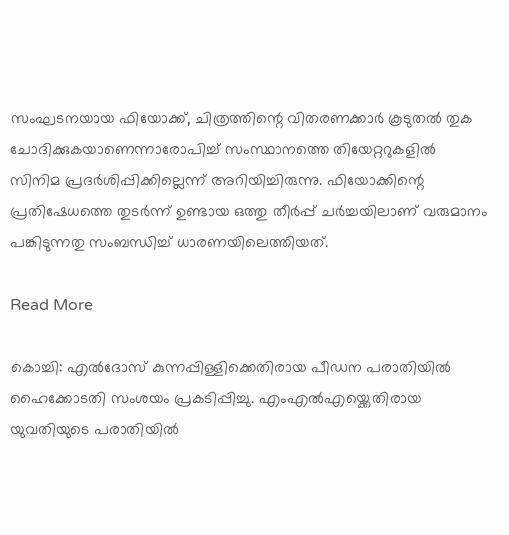സംഘടനയായ ഫിയോക്ക്, ചിത്രത്തിന്റെ വിതരണക്കാര്‍ കൂടുതല്‍ തുക ചോദിക്കുകയാണെന്നാരോപിച്ച് സംസ്ഥാനത്തെ തിയേറ്ററുകളില്‍ സിനിമ പ്രദര്‍ശിപ്പിക്കില്ലെന്ന് അറിയിച്ചിരുന്നു. ഫിയോക്കിന്റെ പ്രതിഷേധത്തെ തുടര്‍ന്ന് ഉണ്ടായ ഒത്തു തീര്‍പ്പ് ചര്‍ച്ചയിലാണ് വരുമാനം പങ്കിടുന്നതു സംബന്ധിച്ച് ധാരണയിലെത്തിയത്.

Read More

കൊച്ചി: എൽദോസ് കുന്നപ്പിള്ളിക്കെതിരായ പീഡന പരാതിയിൽ ഹൈക്കോടതി സംശയം പ്രകടിപ്പിച്ചു. എംഎൽഎയ്ക്കെതിരായ യുവതിയുടെ പരാതിയിൽ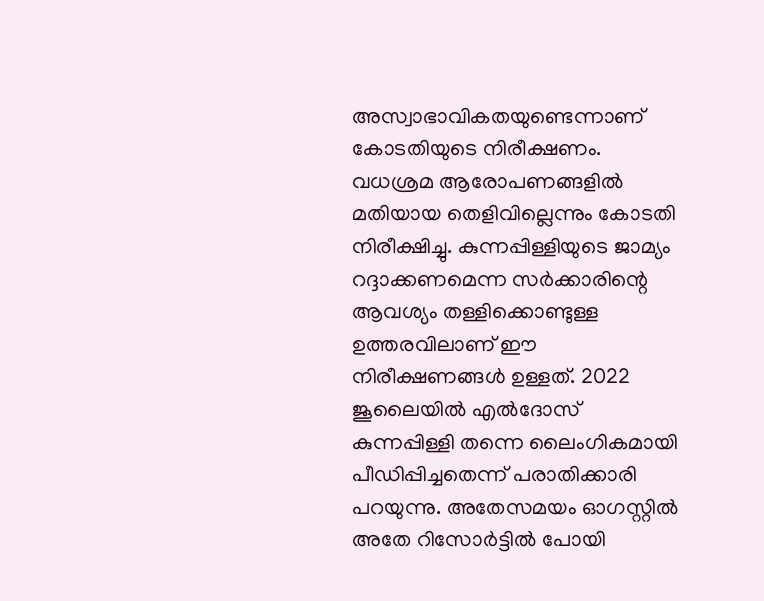അസ്വാഭാവികതയുണ്ടെന്നാണ് കോടതിയുടെ നിരീക്ഷണം. വധശ്രമ ആരോപണങ്ങളിൽ മതിയായ തെളിവില്ലെന്നും കോടതി നിരീക്ഷിച്ചു. കുന്നപ്പിള്ളിയുടെ ജാമ്യം റദ്ദാക്കണമെന്ന സർക്കാരിന്റെ ആവശ്യം തള്ളിക്കൊണ്ടുള്ള ഉത്തരവിലാണ് ഈ നിരീക്ഷണങ്ങൾ ഉള്ളത്. 2022 ജൂലൈയിൽ എൽദോസ് കുന്നപ്പിള്ളി തന്നെ ലൈംഗികമായി പീഡിപ്പിച്ചതെന്ന് പരാതിക്കാരി പറയുന്നു. അതേസമയം ഓഗസ്റ്റിൽ അതേ റിസോർട്ടിൽ പോയി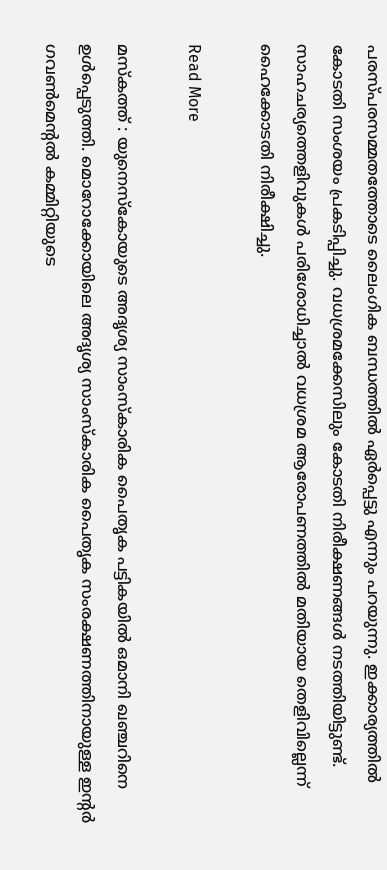പരസ്പരസമ്മതത്തോടെ ലൈംഗിക ബന്ധത്തിൽ ഏർപ്പെട്ടു എന്നും പറയുന്നു. ഇക്കാര്യത്തിൽ കോടതി സംശയം പ്രകടിപ്പിച്ചു. വധശ്രമക്കേസിലും കോടതി നിരീക്ഷണങ്ങൾ നടത്തിയിട്ടുണ്ട്. സാഹചര്യത്തെളിവുകൾ പരിശോധിച്ചാൽ വധശ്രമ ആരോപണത്തിൽ മതിയായ തെളിവില്ലെന്ന് ഹൈക്കോടതി നിരീക്ഷിച്ചു.

Read More

മസ്കത്ത് : യുനെസ്കോയുടെ അദൃശ്യ സാംസ്കാരിക പൈതൃക പട്ടികയിൽ ഒമാനി ഖഞ്ചറിനെ ഉൾപ്പെടുത്തി. മൊറോക്കോയിലെ അദൃശ്യ സാംസ്കാരിക പൈതൃക സംരക്ഷണത്തിനായുള്ള ഇന്റർ ഗവൺമെന്റൽ കമ്മിറ്റിയുടെ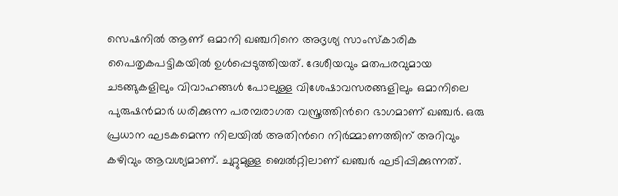സെഷനിൽ ആണ് ഒമാനി ഖഞ്ചറിനെ അദൃശ്യ സാംസ്കാരിക പൈതൃകപട്ടികയിൽ ഉൾപ്പെടുത്തിയത്. ദേശീയവും മതപരവുമായ ചടങ്ങുകളിലും വിവാഹങ്ങൾ പോലുള്ള വിശേഷാവസരങ്ങളിലും ഒമാനിലെ പുരുഷൻമാർ ധരിക്കുന്ന പരമ്പരാഗത വസ്ത്രത്തിന്‍റെ ഭാഗമാണ് ഖഞ്ചർ. ഒരു പ്രധാന ഘടകമെന്ന നിലയിൽ അതിന്‍റെ നിർമ്മാണത്തിന് അറിവും കഴിവും ആവശ്യമാണ്. ചുറ്റുമുള്ള ബെൽറ്റിലാണ് ഖഞ്ചർ ഘടിപ്പിക്കുന്നത്.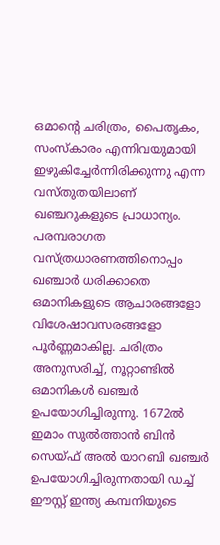ഒമാന്‍റെ ചരിത്രം, പൈതൃകം, സംസ്കാരം എന്നിവയുമായി ഇഴുകിച്ചേർന്നിരിക്കുന്നു എന്ന വസ്തുതയിലാണ് ഖഞ്ചറുകളുടെ പ്രാധാന്യം. പരമ്പരാഗത വസ്ത്രധാരണത്തിനൊപ്പം ഖഞ്ചാർ ധരിക്കാതെ ഒമാനികളുടെ ആചാരങ്ങളോ വിശേഷാവസരങ്ങളോ പൂർണ്ണമാകില്ല. ചരിത്രം അനുസരിച്ച്, നൂറ്റാണ്ടിൽ ഒമാനികൾ ഖഞ്ചർ ഉപയോഗിച്ചിരുന്നു. 1672ൽ ഇമാം സുൽത്താൻ ബിൻ സെയ്ഫ് അൽ യാറബി ഖഞ്ചർ ഉപയോഗിച്ചിരുന്നതായി ഡച്ച് ഈസ്റ്റ് ഇന്ത്യ കമ്പനിയുടെ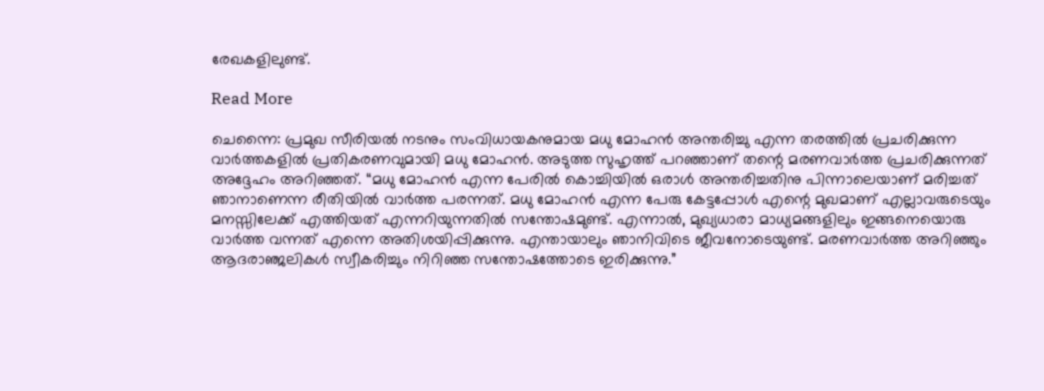രേഖകളിലുണ്ട്.

Read More

ചെന്നൈ: പ്രമുഖ സീരിയൽ നടനും സംവിധായകനുമായ മധു മോഹൻ അന്തരിച്ചു എന്ന തരത്തിൽ പ്രചരിക്കുന്ന വാർത്തകളിൽ പ്രതികരണവുമായി മധു മോഹൻ. അടുത്ത സുഹൃത്ത് പറഞ്ഞാണ് തന്റെ മരണവാർത്ത പ്രചരിക്കുന്നത് അദ്ദേഹം അറിഞ്ഞത്. “മധു മോഹൻ എന്ന പേരിൽ കൊച്ചിയിൽ ഒരാൾ അന്തരിച്ചതിനു പിന്നാലെയാണ് മരിച്ചത് ഞാനാണെന്ന രീതിയിൽ വാർത്ത പരന്നത്. മധു മോഹൻ എന്ന പേരു കേട്ടപ്പോൾ എന്റെ മുഖമാണ് എല്ലാവരുടെയും മനസ്സിലേക്ക് എത്തിയത് എന്നറിയുന്നതിൽ സന്തോഷമുണ്ട്. എന്നാൽ, മുഖ്യധാരാ മാധ്യമങ്ങളിലും ഇങ്ങനെയൊരു വാർത്ത വന്നത് എന്നെ അതിശയിപ്പിക്കുന്നു. എന്തായാലും ഞാനിവിടെ ജീവനോടെയുണ്ട്. മരണവാർത്ത അറിഞ്ഞും ആദരാഞ്ജലികൾ സ്വീകരിച്ചും നിറിഞ്ഞ സന്തോഷത്തോടെ ഇരിക്കുന്നു.”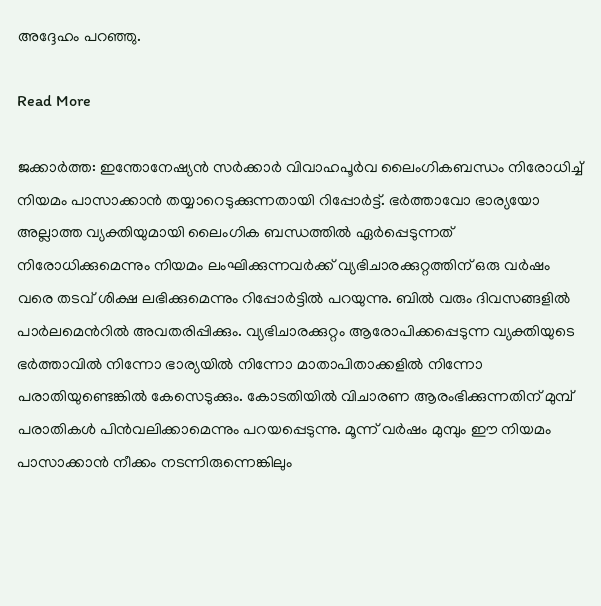അദ്ദേഹം പറഞ്ഞു.

Read More

ജക്കാർത്ത: ഇന്തോനേഷ്യൻ സർക്കാർ വിവാഹപൂർവ ലൈംഗികബന്ധം നിരോധിച്ച് നിയമം പാസാക്കാൻ തയ്യാറെടുക്കുന്നതായി റിപ്പോർട്ട്. ഭർത്താവോ ഭാര്യയോ അല്ലാത്ത വ്യക്തിയുമായി ലൈംഗിക ബന്ധത്തിൽ ഏർപ്പെടുന്നത് നിരോധിക്കുമെന്നും നിയമം ലംഘിക്കുന്നവർക്ക് വ്യഭിചാരക്കുറ്റത്തിന് ഒരു വർഷം വരെ തടവ് ശിക്ഷ ലഭിക്കുമെന്നും റിപ്പോർട്ടിൽ പറയുന്നു. ബിൽ വരും ദിവസങ്ങളിൽ പാർലമെന്‍റിൽ അവതരിപ്പിക്കും. വ്യഭിചാരക്കുറ്റം ആരോപിക്കപ്പെടുന്ന വ്യക്തിയുടെ ഭർത്താവിൽ നിന്നോ ഭാര്യയിൽ നിന്നോ മാതാപിതാക്കളിൽ നിന്നോ പരാതിയുണ്ടെങ്കിൽ കേസെടുക്കും. കോടതിയിൽ വിചാരണ ആരംഭിക്കുന്നതിന് മുമ്പ് പരാതികൾ പിൻവലിക്കാമെന്നും പറയപ്പെടുന്നു. മൂന്ന് വർഷം മുമ്പും ഈ നിയമം പാസാക്കാൻ നീക്കം നടന്നിരുന്നെങ്കിലും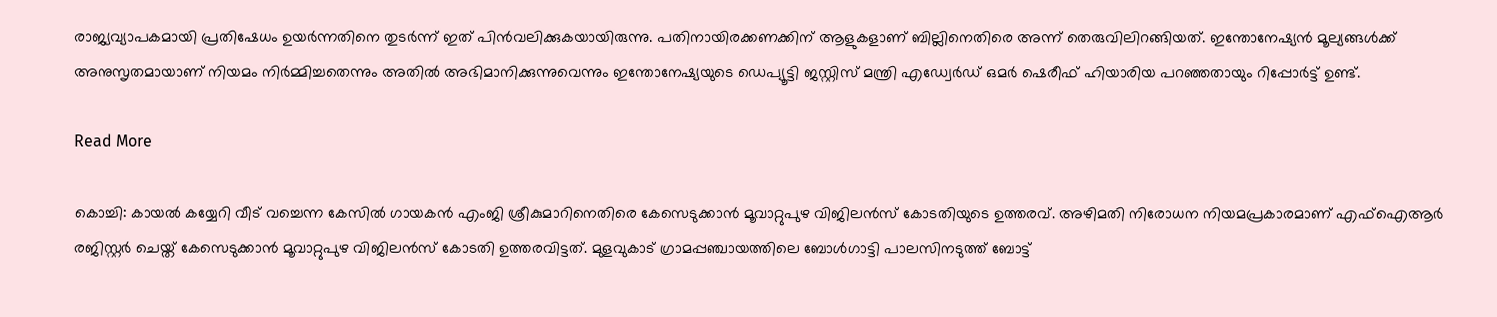രാജ്യവ്യാപകമായി പ്രതിഷേധം ഉയർന്നതിനെ തുടർന്ന് ഇത് പിൻവലിക്കുകയായിരുന്നു. പതിനായിരക്കണക്കിന് ആളുകളാണ് ബില്ലിനെതിരെ അന്ന് തെരുവിലിറങ്ങിയത്. ഇന്തോനേഷ്യൻ മൂല്യങ്ങൾക്ക് അനുസൃതമായാണ് നിയമം നിർമ്മിച്ചതെന്നും അതിൽ അഭിമാനിക്കുന്നുവെന്നും ഇന്തോനേഷ്യയുടെ ഡെപ്യൂട്ടി ജസ്റ്റിസ് മന്ത്രി എഡ്വേർഡ് ഒമർ ഷെരീഫ് ഹിയാരിയ പറഞ്ഞതായും റിപ്പോർട്ട് ഉണ്ട്.

Read More

കൊച്ചി: കായൽ കയ്യേറി വീട് വച്ചെന്ന കേസിൽ ഗായകൻ എംജി ശ്രീകുമാറിനെതിരെ കേസെടുക്കാൻ മൂവാറ്റുപുഴ വിജിലൻസ് കോടതിയുടെ ഉത്തരവ്. അഴിമതി നിരോധന നിയമപ്രകാരമാണ് എഫ്ഐആർ രജിസ്റ്റർ ചെയ്ത് കേസെടുക്കാൻ മൂവാറ്റുപുഴ വിജിലൻസ് കോടതി ഉത്തരവിട്ടത്. മുളവുകാട് ഗ്രാമപ്പഞ്ചായത്തിലെ ബോൾഗാട്ടി പാലസിനടുത്ത് ബോട്ട്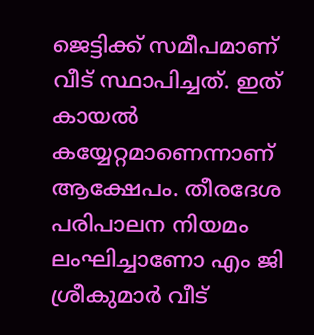ജെട്ടിക്ക് സമീപമാണ് വീട് സ്ഥാപിച്ചത്. ഇത് കായൽ കയ്യേറ്റമാണെന്നാണ് ആക്ഷേപം. തീരദേശ പരിപാലന നിയമം ലംഘിച്ചാണോ എം ജി ശ്രീകുമാർ വീട്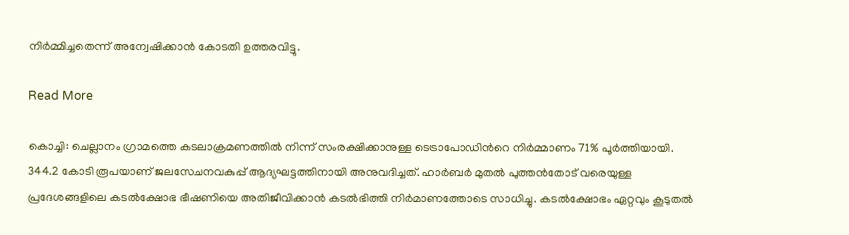നിർമ്മിച്ചതെന്ന് അന്വേഷിക്കാൻ കോടതി ഉത്തരവിട്ടു.

Read More

കൊച്ചി: ചെല്ലാനം ഗ്രാമത്തെ കടലാക്രമണത്തിൽ നിന്ന് സംരക്ഷിക്കാനുള്ള ടെട്രാപോഡിന്‍റെ നിർമ്മാണം 71% പൂർത്തിയായി. 344.2 കോടി രൂപയാണ് ജലസേചനവകുപ്പ് ആദ്യഘട്ടത്തിനായി അനുവദിച്ചത്. ഹാർബർ മുതൽ പുത്തൻതോട് വരെയുള്ള പ്രദേശങ്ങളിലെ കടൽക്ഷോഭ ഭീഷണിയെ അതിജീവിക്കാൻ കടൽഭിത്തി നിർമാണത്തോടെ സാധിച്ചു. കടൽക്ഷോഭം ഏറ്റവും കൂടുതൽ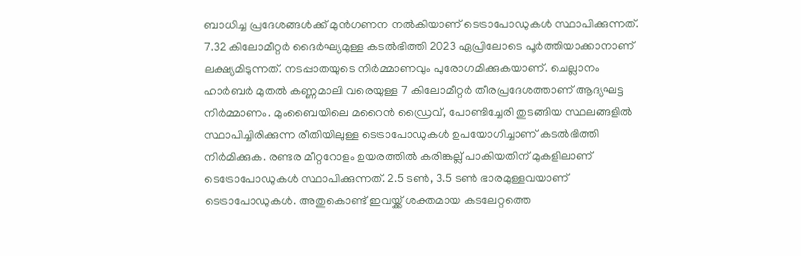ബാധിച്ച പ്രദേശങ്ങൾക്ക് മുൻഗണന നൽകിയാണ് ടെട്രാപോഡുകൾ സ്ഥാപിക്കുന്നത്. 7.32 കിലോമീറ്റർ ദൈർഘ്യമുള്ള കടൽഭിത്തി 2023 ഏപ്രിലോടെ പൂർത്തിയാക്കാനാണ് ലക്ഷ്യമിടുന്നത്. നടപ്പാതയുടെ നിർമ്മാണവും പുരോഗമിക്കുകയാണ്. ചെല്ലാനം ഹാർബർ മുതൽ കണ്ണമാലി വരെയുള്ള 7 കിലോമീറ്റർ തീരപ്രദേശത്താണ് ആദ്യഘട്ട നിർമ്മാണം. മുംബൈയിലെ മറൈൻ ഡ്രൈവ്, പോണ്ടിച്ചേരി തുടങ്ങിയ സ്ഥലങ്ങളിൽ സ്ഥാപിച്ചിരിക്കുന്ന രീതിയിലുള്ള ടെട്രാപോഡുകൾ ഉപയോഗിച്ചാണ് കടൽഭിത്തി നിർമിക്കുക. രണ്ടര മീറ്ററോളം ഉയരത്തിൽ കരിങ്കല്ല് പാകിയതിന് മുകളിലാണ് ടെട്രോപോഡുകൾ സ്ഥാപിക്കുന്നത്. 2.5 ടണ്‍, 3.5 ടൺ ഭാരമുള്ളവയാണ് ടെട്രാപോഡുകൾ. അതുകൊണ്ട് ഇവയ്ക്ക് ശക്തമായ കടലേറ്റത്തെ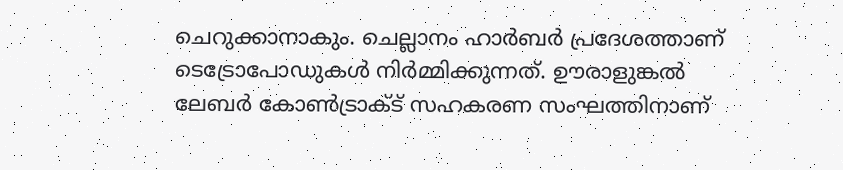ചെറുക്കാനാകും. ചെല്ലാനം ഹാർബർ പ്രദേശത്താണ് ടെട്രോപോഡുകൾ നിർമ്മിക്കുന്നത്. ഊരാളുങ്കൽ ലേബർ കോൺട്രാക്ട് സഹകരണ സംഘത്തിനാണ്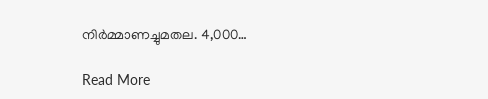നിർമ്മാണച്ചുമതല. 4,000…

Read More